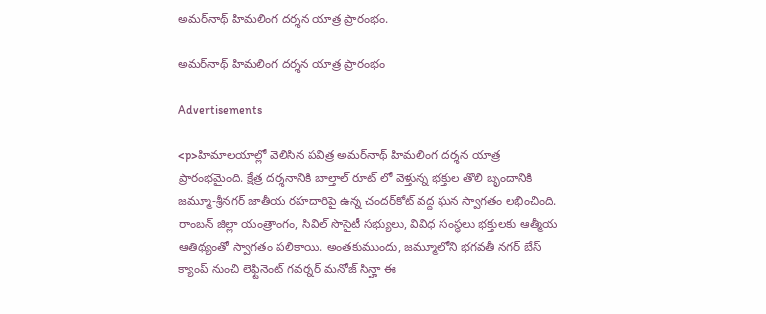అమర్‌నాథ్ హిమలింగ దర్శన యాత్ర ప్రారంభం.

అమర్‌నాథ్ హిమలింగ దర్శన యాత్ర ప్రారంభం

Advertisements

<p>హిమాలయాల్లో వెలిసిన పవిత్ర అమర్‌నాథ్ హిమలింగ దర్శన యాత్ర ప్రారంభమైంది. క్షేత్ర దర్శనానికి బాల్తాల్ రూట్‌ లో వెళ్తున్న భక్తుల తొలి బృందానికి జమ్మూ-శ్రీనగర్ జాతీయ రహదారిపై ఉన్న చందర్‌కోట్ వద్ద ఘన స్వాగతం లభించింది. రాంబన్ జిల్లా యంత్రాంగం, సివిల్ సొసైటీ సభ్యులు, వివిధ సంస్థలు భక్తులకు ఆత్మీయ ఆతిథ్యంతో స్వాగతం పలికాయి. అంతకుముందు, జమ్మూలోని భగవతీ నగర్ బేస్ క్యాంప్ నుంచి లెఫ్టినెంట్ గవర్నర్ మనోజ్ సిన్హా ఈ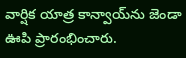వార్షిక యాత్ర కాన్వాయ్‌ను జెండా ఊపి ప్రారంభించారు.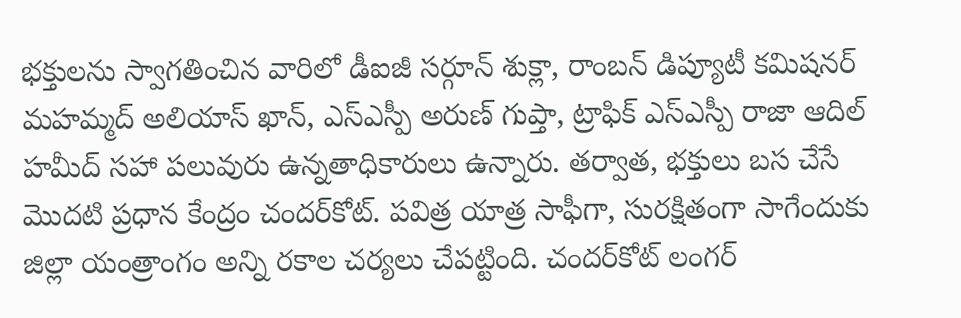భక్తులను స్వాగతించిన వారిలో డీఐజీ సర్గూన్ శుక్లా, రాంబన్ డిప్యూటీ కమిషనర్ మహమ్మద్ అలియాస్ ఖాన్, ఎస్ఎస్పీ అరుణ్ గుప్తా, ట్రాఫిక్ ఎస్ఎస్పీ రాజా ఆదిల్ హమీద్ సహా పలువురు ఉన్నతాధికారులు ఉన్నారు. తర్వాత, భక్తులు బస చేసే మొదటి ప్రధాన కేంద్రం చందర్‌కోట్. పవిత్ర యాత్ర సాఫీగా, సురక్షితంగా సాగేందుకు జిల్లా యంత్రాంగం అన్ని రకాల చర్యలు చేపట్టింది. చందర్‌కోట్ లంగర్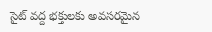సైట్ వద్ద భక్తులకు అవసరమైన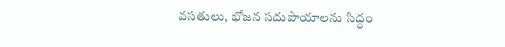వసతులు, భోజన సదుపాయాలను సిద్ధం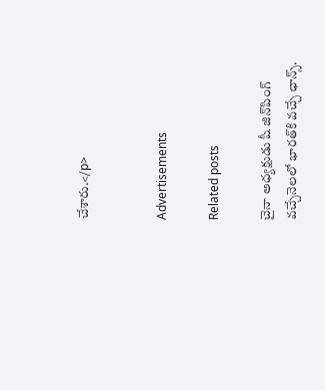చేశారు.</p>


Advertisements

Related posts

చైనా అధ్యక్షుడు షీ జిన్‌పింగ్ వచ్చేనెలలో భారత్‌కి వచ్చే ఛాన్స్‌.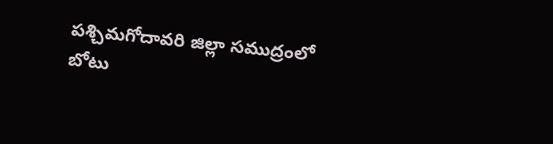పశ్చిమగోదావరి జిల్లా సముద్రంలో బోటు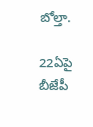బోల్తా.

22ఏపై బీజేపీ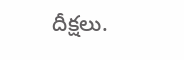దీక్షలు.